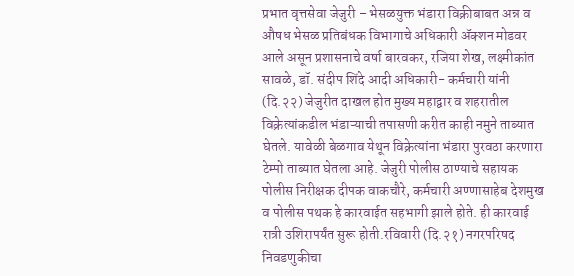प्रभात वृत्तसेवा जेजुरी – भेसळयुक्त भंडारा विक्रीबाबत अन्न व औषध भेसळ प्रतिबंधक विभागाचे अधिकारी ॲक्शन मोडवर आले असून प्रशासनाचे वर्षा बारवकर, रजिया शेख, लक्ष्मीकांत सावळे, डॉ. संदीप शिंदे आदी अधिकारी- कर्मचारी यांनी (दि.२२) जेजुरीत दाखल होत मुख्य महाद्वार व शहरातील विक्रेत्यांकडील भंडाऱ्याची तपासणी करीत काही नमुने ताब्यात घेतले. यावेळी बेळगाव येथून विक्रेत्यांना भंडारा पुरवठा करणारा टेम्पो ताब्यात घेतला आहे. जेजुरी पोलीस ठाण्याचे सहायक पोलीस निरीक्षक दीपक वाकचौरे, कर्मचारी अण्णासाहेब देशमुख व पोलीस पथक हे कारवाईत सहभागी झाले होते. ही कारवाई रात्री उशिरापर्यंत सुरू होती.रविवारी (दि.२१) नगरपरिषद निवडणुकीचा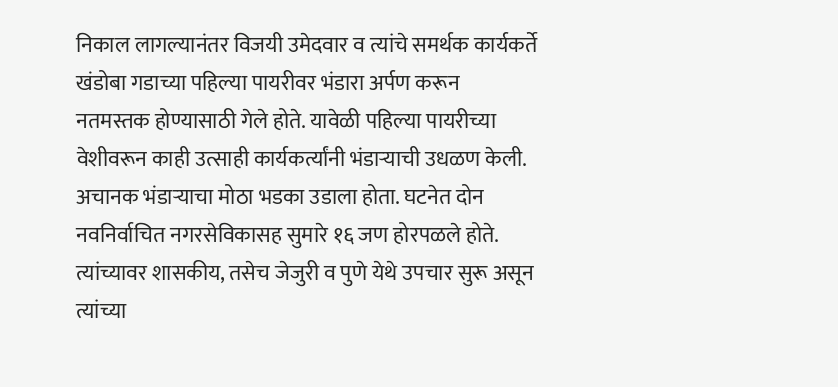निकाल लागल्यानंतर विजयी उमेदवार व त्यांचे समर्थक कार्यकर्ते खंडोबा गडाच्या पहिल्या पायरीवर भंडारा अर्पण करून नतमस्तक होण्यासाठी गेले होते. यावेळी पहिल्या पायरीच्या वेशीवरून काही उत्साही कार्यकर्त्यांनी भंडाऱ्याची उधळण केली. अचानक भंडाऱ्याचा मोठा भडका उडाला होता. घटनेत दोन नवनिर्वाचित नगरसेविकासह सुमारे १६ जण होरपळले होते. त्यांच्यावर शासकीय, तसेच जेजुरी व पुणे येथे उपचार सुरू असून त्यांच्या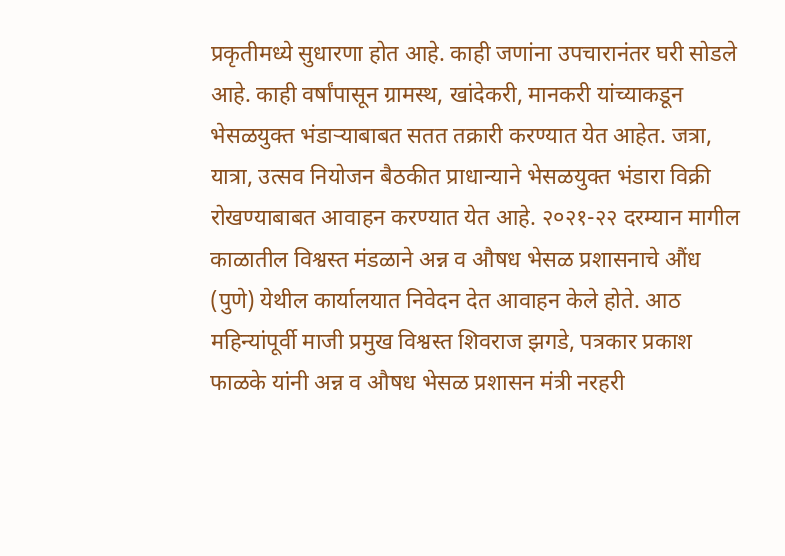प्रकृतीमध्ये सुधारणा होत आहे. काही जणांना उपचारानंतर घरी सोडले आहे. काही वर्षांपासून ग्रामस्थ, खांदेकरी, मानकरी यांच्याकडून भेसळयुक्त भंडाऱ्याबाबत सतत तक्रारी करण्यात येत आहेत. जत्रा, यात्रा, उत्सव नियोजन बैठकीत प्राधान्याने भेसळयुक्त भंडारा विक्री रोखण्याबाबत आवाहन करण्यात येत आहे. २०२१-२२ दरम्यान मागील काळातील विश्वस्त मंडळाने अन्न व औषध भेसळ प्रशासनाचे औंध (पुणे) येथील कार्यालयात निवेदन देत आवाहन केले होते. आठ महिन्यांपूर्वी माजी प्रमुख विश्वस्त शिवराज झगडे, पत्रकार प्रकाश फाळके यांनी अन्न व औषध भेसळ प्रशासन मंत्री नरहरी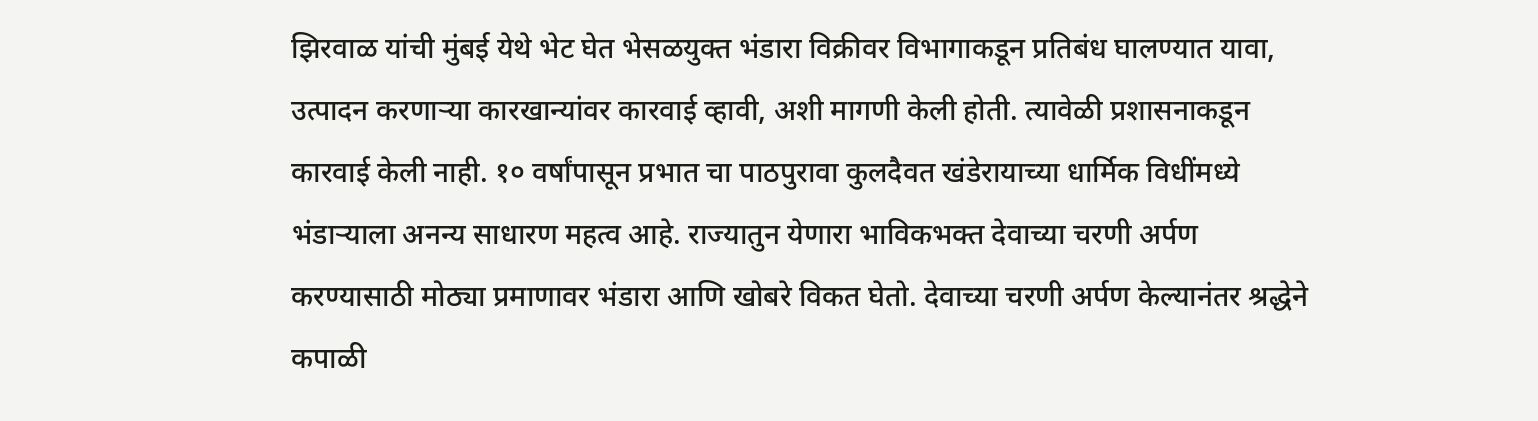झिरवाळ यांची मुंबई येथे भेट घेत भेसळयुक्त भंडारा विक्रीवर विभागाकडून प्रतिबंध घालण्यात यावा, उत्पादन करणाऱ्या कारखान्यांवर कारवाई व्हावी, अशी मागणी केली होती. त्यावेळी प्रशासनाकडून कारवाई केली नाही. १० वर्षांपासून प्रभात चा पाठपुरावा कुलदैवत खंडेरायाच्या धार्मिक विधींमध्ये भंडाऱ्याला अनन्य साधारण महत्व आहे. राज्यातुन येणारा भाविकभक्त देवाच्या चरणी अर्पण करण्यासाठी मोठ्या प्रमाणावर भंडारा आणि खोबरे विकत घेतो. देवाच्या चरणी अर्पण केल्यानंतर श्रद्धेने कपाळी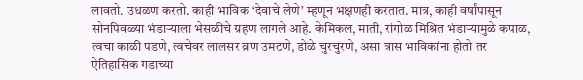लावतो. उधळण करतो. काही भाविक ‘देवाचे लेणे’ म्हणून भक्षणही करतात. मात्र, काही वर्षांपासून सोनपिवळ्या भंडाऱ्याला भेसळीचे ग्रहण लागले आहे. केमिकल, माती, रांगोळ मिश्रित भंडाऱ्यामुळे कपाळ, त्वचा काळी पडणे, त्वचेवर लालसर व्रण उमटणे, डोळे चुरचुरणे, असा त्रास भाविकांना होतो तर ऐतिहासिक गडाच्या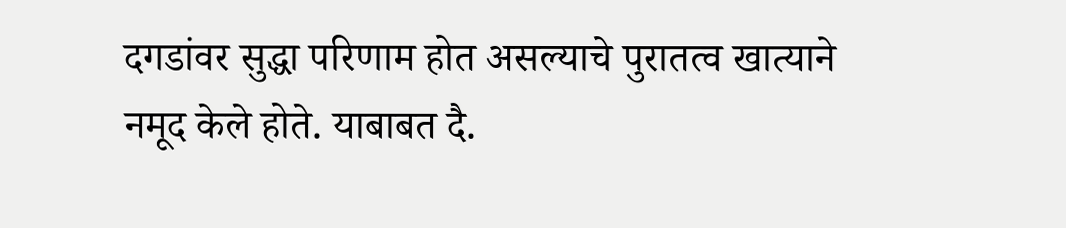दगडांवर सुद्धा परिणाम होत असल्याचे पुरातत्व खात्याने नमूद केले होते. याबाबत दै.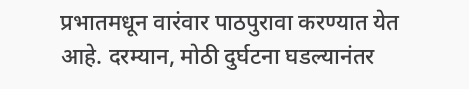प्रभातमधून वारंवार पाठपुरावा करण्यात येत आहे. दरम्यान, मोठी दुर्घटना घडल्यानंतर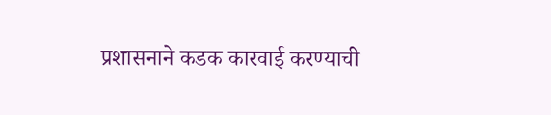प्रशासनाने कडक कारवाई करण्याची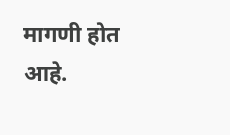मागणी होत आहे.